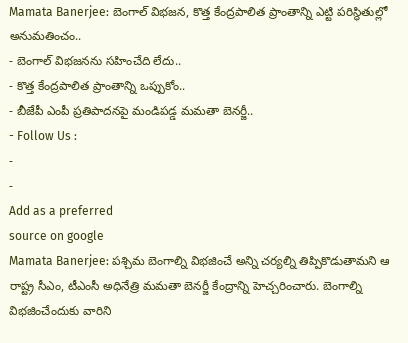Mamata Banerjee: బెంగాల్ విభజన, కొత్త కేంద్రపాలిత ప్రాంతాన్ని ఎట్టి పరిస్థితుల్లో అనుమతించం..
- బెంగాల్ విభజనను సహించేది లేదు..
- కొత్త కేంద్రపాలిత ప్రాంతాన్ని ఒప్పుకోం..
- బీజేపీ ఎంపీ ప్రతిపాదనపై మండిపడ్డ మమతా బెనర్జీ..
- Follow Us :
-
-
Add as a preferred
source on google
Mamata Banerjee: పశ్చిమ బెంగాల్ని విభజించే అన్ని చర్యల్ని తిప్పికొడుతామని ఆ రాష్ట్ర సీఎం, టీఎంసీ అధినేత్రి మమతా బెనర్జీ కేంద్రాన్ని హెచ్చరించారు. బెంగాల్ని విభజించేందుకు వారిని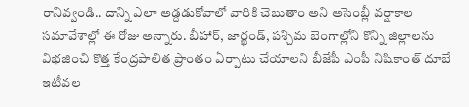రానివ్వండి.. దాన్ని ఎలా అడ్దడుకోవాలో వారికి చెబుతాం అని అసెంబ్లీ వర్షాకాల సమావేశాల్లో ఈ రోజు అన్నారు. బీహార్, జార్ఖండ్, పశ్చిమ బెంగాల్లోని కొన్ని జిల్లాలను విభజించి కొత్త కేంద్రపాలిత ప్రాంతం ఏర్పాటు చేయాలని బీజేపీ ఎంపీ నిషికాంత్ దూబే ఇటీవల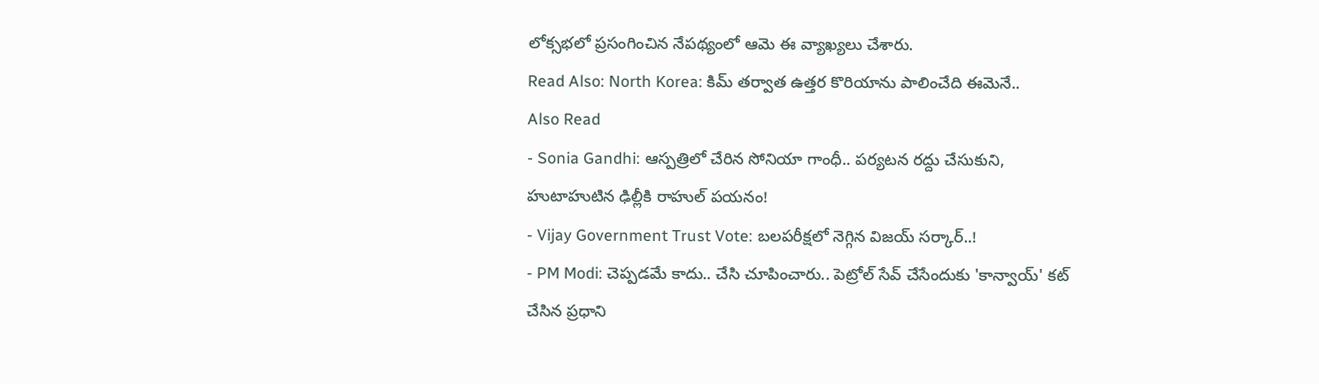లోక్సభలో ప్రసంగించిన నేపథ్యంలో ఆమె ఈ వ్యాఖ్యలు చేశారు.
Read Also: North Korea: కిమ్ తర్వాత ఉత్తర కొరియాను పాలించేది ఈమెనే..
Also Read
- Sonia Gandhi: ఆస్పత్రిలో చేరిన సోనియా గాంధీ.. పర్యటన రద్దు చేసుకుని, హుటాహుటిన ఢిల్లీకి రాహుల్ పయనం!
- Vijay Government Trust Vote: బలపరీక్షలో నెగ్గిన విజయ్ సర్కార్..!
- PM Modi: చెప్పడమే కాదు.. చేసి చూపించారు.. పెట్రోల్ సేవ్ చేసేందుకు 'కాన్వాయ్' కట్ చేసిన ప్రధాని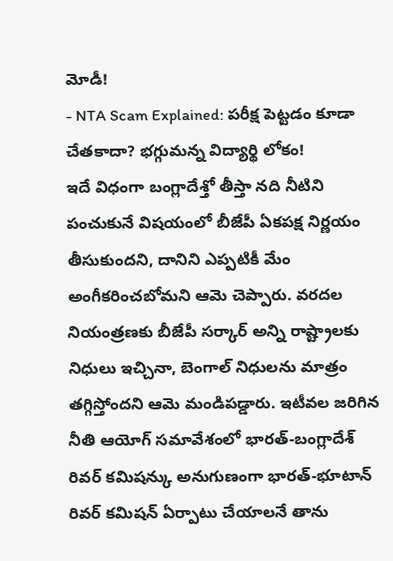మోడీ!
- NTA Scam Explained: పరీక్ష పెట్టడం కూడా చేతకాదా? భగ్గుమన్న విద్యార్థి లోకం!
ఇదే విధంగా బంగ్లాదేశ్తో తీస్తా నది నీటిని పంచుకునే విషయంలో బీజేపీ ఏకపక్ష నిర్ణయం తీసుకుందని, దానిని ఎప్పటికీ మేం అంగీకరించబోమని ఆమె చెప్పారు. వరదల నియంత్రణకు బీజేపీ సర్కార్ అన్ని రాష్ట్రాలకు నిధులు ఇచ్చినా, బెంగాల్ నిధులను మాత్రం తగ్గిస్తోందని ఆమె మండిపడ్డారు. ఇటీవల జరిగిన నీతి ఆయోగ్ సమావేశంలో భారత్-బంగ్లాదేశ్ రివర్ కమిషన్కు అనుగుణంగా భారత్-భూటాన్ రివర్ కమిషన్ ఏర్పాటు చేయాలనే తాను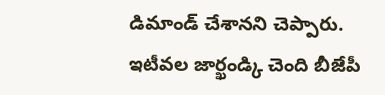డిమాండ్ చేశానని చెప్పారు.
ఇటీవల జార్ఖండ్కి చెంది బీజేపీ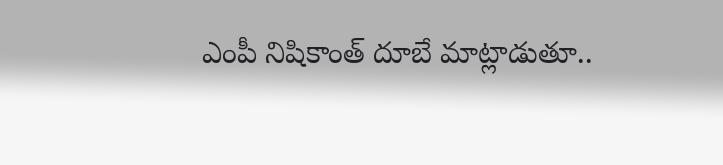ఎంపీ నిషికాంత్ దూబే మాట్లాడుతూ..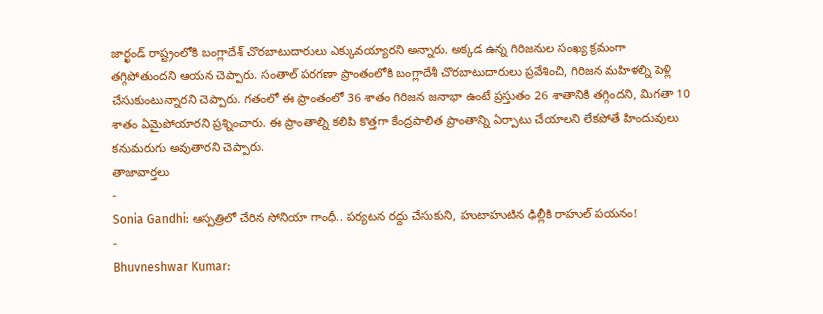జార్ఖండ్ రాష్ట్రంలోకి బంగ్లాదేశ్ చొరబాటుదారులు ఎక్కువయ్యారని అన్నారు. అక్కడ ఉన్న గిరిజనుల సంఖ్య క్రమంగా తగ్గిపోతుందని ఆయన చెప్పారు. సంతాల్ పరగణా ప్రాంతంలోకి బంగ్లాదేశీ చొరబాటుదారులు ప్రవేశించి, గిరిజన మహిళల్ని పెళ్లి చేసుకుంటున్నారని చెప్పారు. గతంలో ఈ ప్రాంతంలో 36 శాతం గిరిజన జనాభా ఉంటే ప్రస్తుతం 26 శాతానికి తగ్గిందని, మిగతా 10 శాతం ఏమైపోయారని ప్రశ్నించారు. ఈ ప్రాంతాల్ని కలిపి కొత్తగా కేంద్రపాలిత ప్రాంతాన్ని ఏర్పాటు చేయాలని లేకపోతే హిందువులు కనుమరుగు అవుతారని చెప్పారు.
తాజావార్తలు
-
Sonia Gandhi: ఆస్పత్రిలో చేరిన సోనియా గాంధీ.. పర్యటన రద్దు చేసుకుని, హుటాహుటిన ఢిల్లీకి రాహుల్ పయనం!
-
Bhuvneshwar Kumar: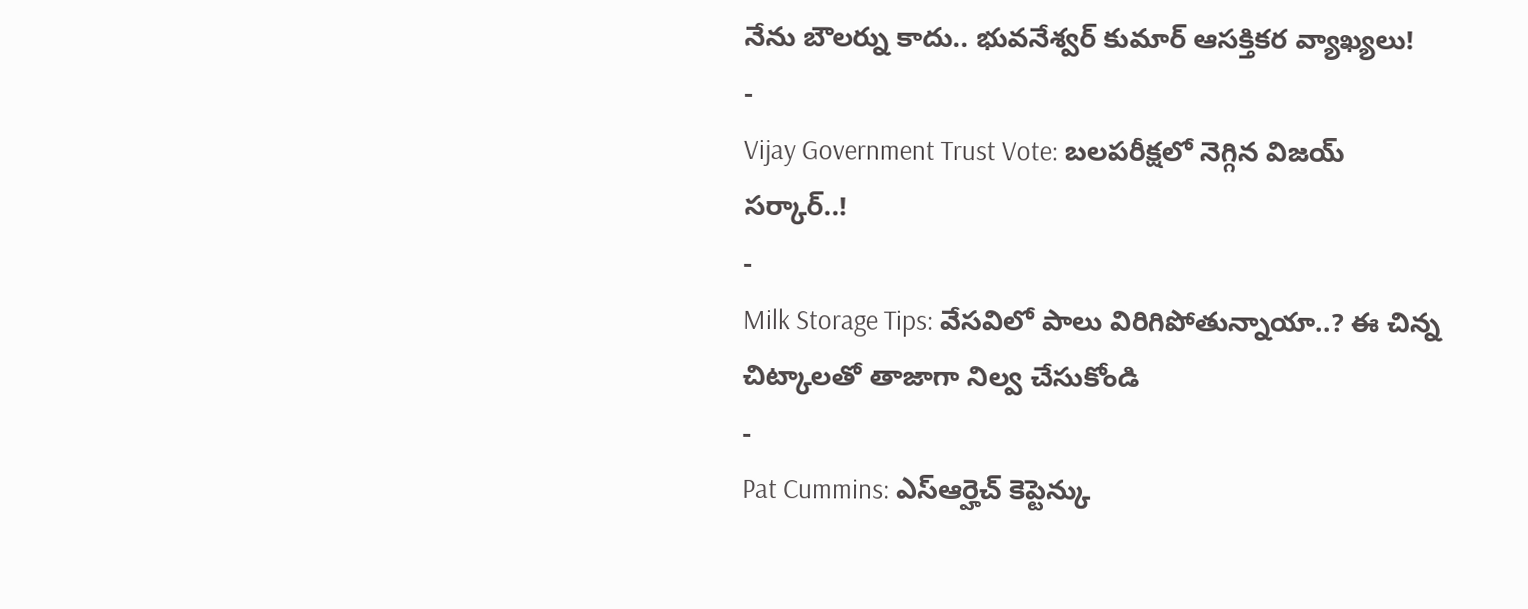నేను బౌలర్ను కాదు.. భువనేశ్వర్ కుమార్ ఆసక్తికర వ్యాఖ్యలు!
-
Vijay Government Trust Vote: బలపరీక్షలో నెగ్గిన విజయ్ సర్కార్..!
-
Milk Storage Tips: వేసవిలో పాలు విరిగిపోతున్నాయా..? ఈ చిన్న చిట్కాలతో తాజాగా నిల్వ చేసుకోండి
-
Pat Cummins: ఎస్ఆర్హెచ్ కెప్టెన్కు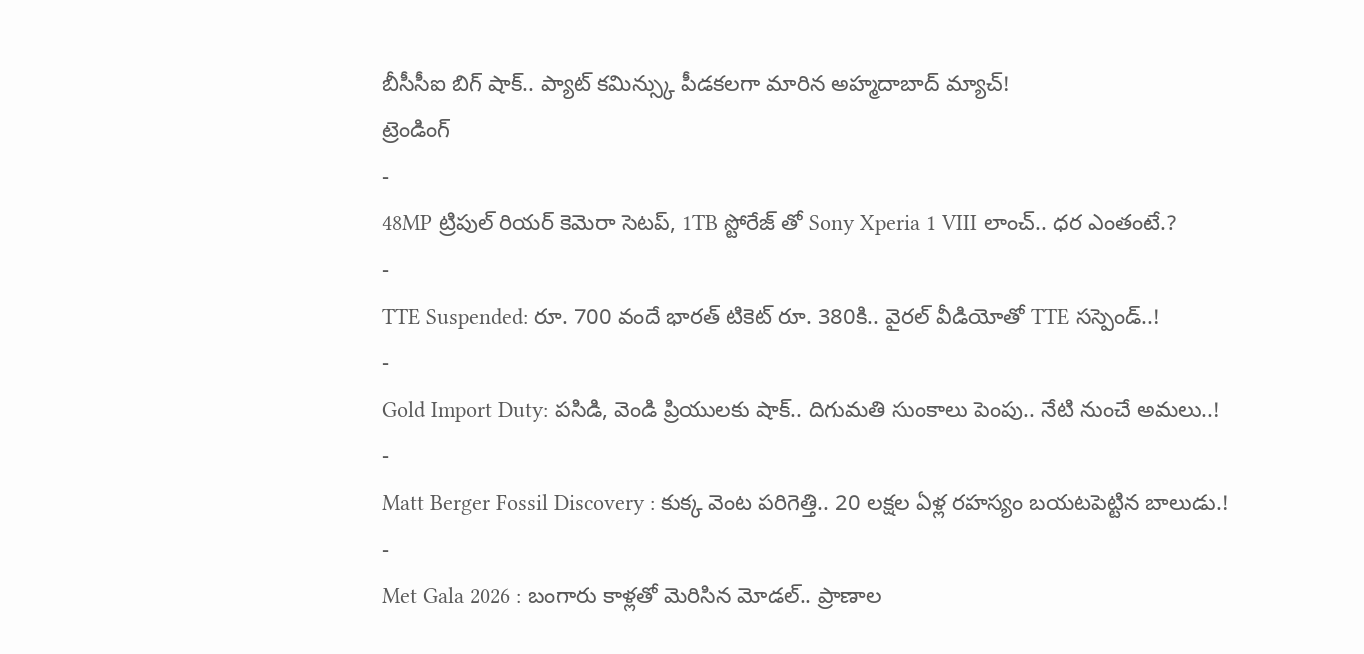బీసీసీఐ బిగ్ షాక్.. ప్యాట్ కమిన్స్కు పీడకలగా మారిన అహ్మదాబాద్ మ్యాచ్!
ట్రెండింగ్
-
48MP ట్రిపుల్ రియర్ కెమెరా సెటప్, 1TB స్టోరేజ్ తో Sony Xperia 1 VIII లాంచ్.. ధర ఎంతంటే.?
-
TTE Suspended: రూ. 700 వందే భారత్ టికెట్ రూ. 380కి.. వైరల్ వీడియోతో TTE సస్పెండ్..!
-
Gold Import Duty: పసిడి, వెండి ప్రియులకు షాక్.. దిగుమతి సుంకాలు పెంపు.. నేటి నుంచే అమలు..!
-
Matt Berger Fossil Discovery : కుక్క వెంట పరిగెత్తి.. 20 లక్షల ఏళ్ల రహస్యం బయటపెట్టిన బాలుడు.!
-
Met Gala 2026 : బంగారు కాళ్లతో మెరిసిన మోడల్.. ప్రాణాల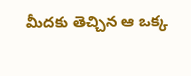మీదకు తెచ్చిన ఆ ఒక్క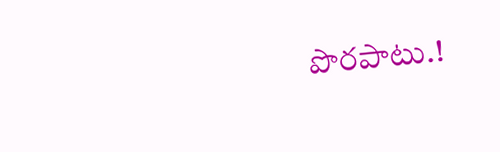పొరపాటు.!